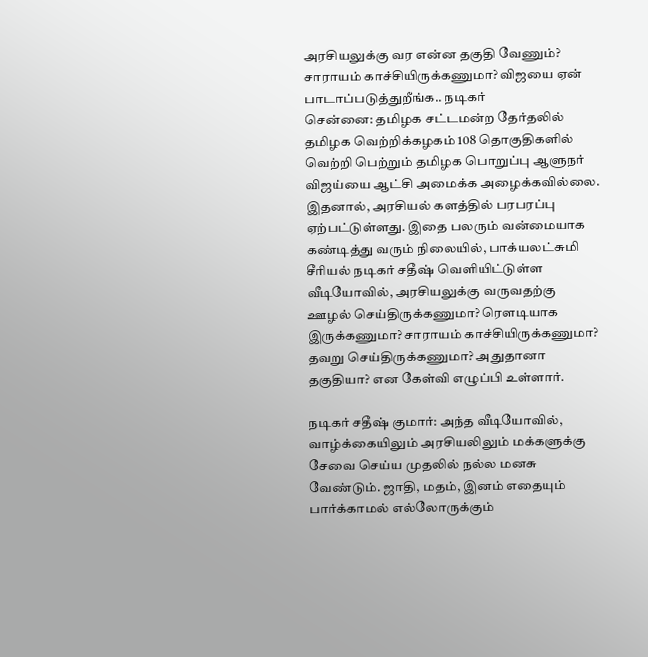அரசியலுக்கு வர என்ன தகுதி வேணும்? சாராயம் காச்சியிருக்கணுமா? விஜயை ஏன் பாடாப்படுத்துறீங்க.. நடிகர்
சென்னை: தமிழக சட்டமன்ற தேர்தலில் தமிழக வெற்றிக்கழகம் 108 தொகுதிகளில் வெற்றி பெற்றும் தமிழக பொறுப்பு ஆளுநர் விஜய்யை ஆட்சி அமைக்க அழைக்கவில்லை. இதனால், அரசியல் களத்தில் பரபரப்பு ஏற்பட்டுள்ளது. இதை பலரும் வன்மையாக கண்டித்து வரும் நிலையில், பாக்யலட்சுமி சீரியல் நடிகர் சதீஷ் வெளியிட்டுள்ள வீடியோவில், அரசியலுக்கு வருவதற்கு ஊழல் செய்திருக்கணுமா? ரௌடியாக இருக்கணுமா? சாராயம் காச்சியிருக்கணுமா? தவறு செய்திருக்கணுமா? அதுதானா தகுதியா? என கேள்வி எழுப்பி உள்ளார்.

நடிகர் சதீஷ் குமார்: அந்த வீடியோவில், வாழ்க்கையிலும் அரசியலிலும் மக்களுக்கு சேவை செய்ய முதலில் நல்ல மனசு வேண்டும். ஜாதி, மதம், இனம் எதையும் பார்க்காமல் எல்லோருக்கும்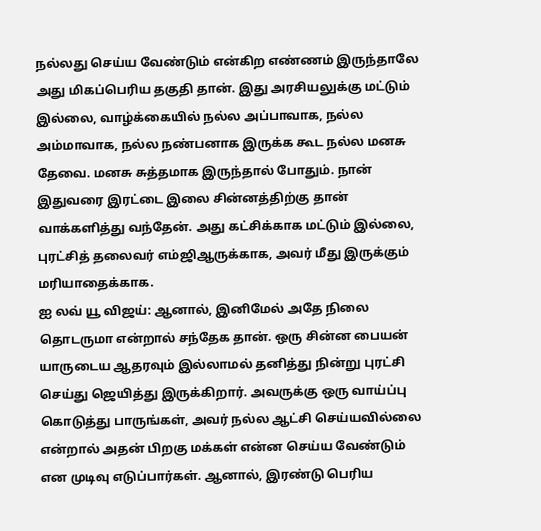நல்லது செய்ய வேண்டும் என்கிற எண்ணம் இருந்தாலே அது மிகப்பெரிய தகுதி தான். இது அரசியலுக்கு மட்டும் இல்லை, வாழ்க்கையில் நல்ல அப்பாவாக, நல்ல அம்மாவாக, நல்ல நண்பனாக இருக்க கூட நல்ல மனசு தேவை. மனசு சுத்தமாக இருந்தால் போதும். நான் இதுவரை இரட்டை இலை சின்னத்திற்கு தான் வாக்களித்து வந்தேன். அது கட்சிக்காக மட்டும் இல்லை, புரட்சித் தலைவர் எம்ஜிஆருக்காக, அவர் மீது இருக்கும் மரியாதைக்காக.
ஐ லவ் யூ விஜய்: ஆனால், இனிமேல் அதே நிலை தொடருமா என்றால் சந்தேக தான். ஒரு சின்ன பையன் யாருடைய ஆதரவும் இல்லாமல் தனித்து நின்று புரட்சி செய்து ஜெயித்து இருக்கிறார். அவருக்கு ஒரு வாய்ப்பு கொடுத்து பாருங்கள், அவர் நல்ல ஆட்சி செய்யவில்லை என்றால் அதன் பிறகு மக்கள் என்ன செய்ய வேண்டும் என முடிவு எடுப்பார்கள். ஆனால், இரண்டு பெரிய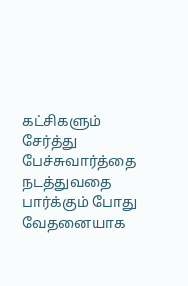கட்சிகளும் சேர்த்து பேச்சுவார்த்தை நடத்துவதை பார்க்கும் போது வேதனையாக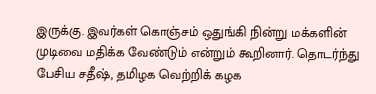இருக்கு. இவர்கள் கொஞ்சம் ஒதுங்கி நின்று மக்களின் முடிவை மதிக்க வேண்டும் என்றும் கூறினார். தொடர்ந்து பேசிய சதீஷ், தமிழக வெற்றிக் கழக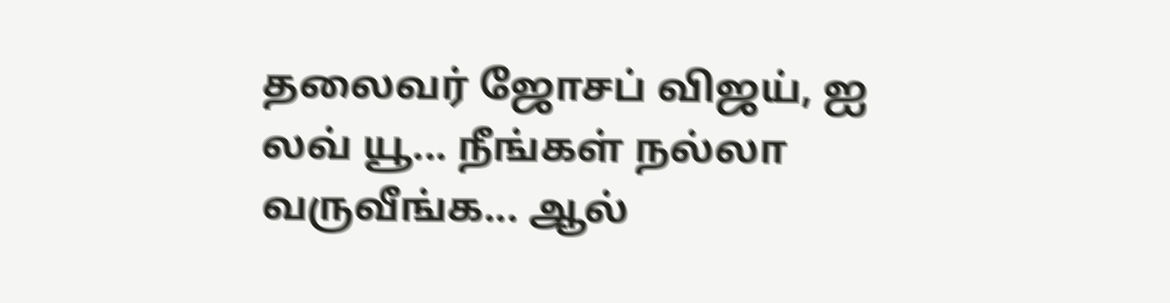தலைவர் ஜோசப் விஜய், ஐ லவ் யூ... நீங்கள் நல்லா வருவீங்க... ஆல்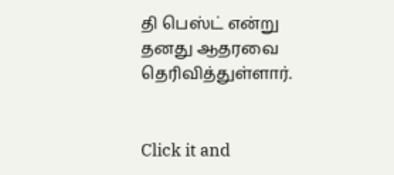தி பெஸ்ட் என்று தனது ஆதரவை தெரிவித்துள்ளார்.


Click it and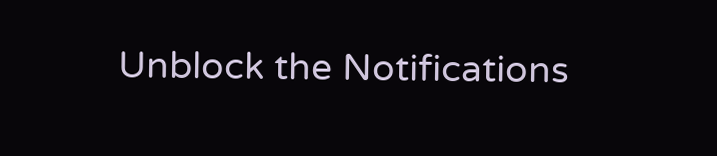Unblock the Notifications